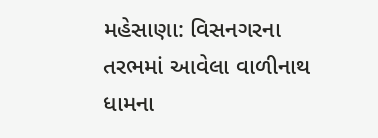મહેસાણા: વિસનગરના તરભમાં આવેલા વાળીનાથ ધામના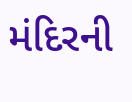મંદિરની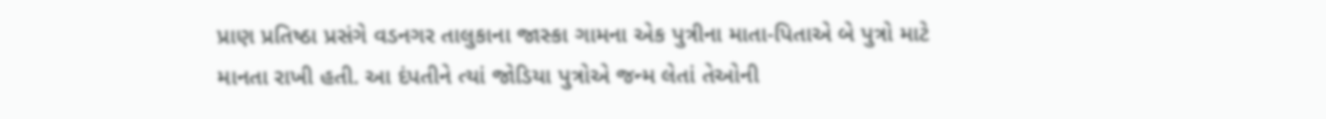પ્રાણ પ્રતિષ્ઠા પ્રસંગે વડનગર તાલુકાના જાસ્કા ગામના એક પુત્રીના માતા-પિતાએ બે પુત્રો માટે માનતા રાખી હતી. આ દંપતીને ત્યાં જોડિયા પુત્રોએ જન્મ લેતાં તેઓની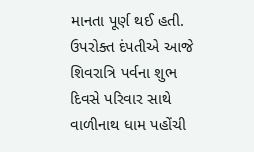માનતા પૂર્ણ થઈ હતી. ઉપરોક્ત દંપતીએ આજે શિવરાત્રિ પર્વના શુભ દિવસે પરિવાર સાથે વાળીનાથ ધામ પહોંચી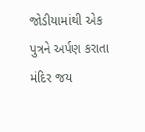જોડીયામાંથી એક પુત્રને અર્પણ કરાતા મંદિર જય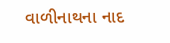વાળીનાથના નાદ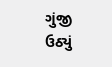ગુંજી ઉઠ્યું